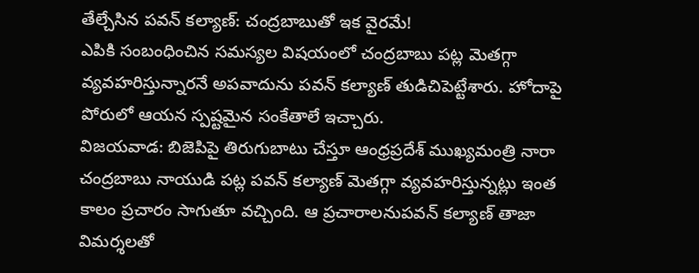తేల్చేసిన పవన్ కల్యాణ్: చంద్రబాబుతో ఇక వైరమే!
ఎపికి సంబంధించిన సమస్యల విషయంలో చంద్రబాబు పట్ల మెతగ్గా వ్యవహరిస్తున్నారనే అపవాదును పవన్ కల్యాణ్ తుడిచిపెట్టేశారు. హోదాపై పోరులో ఆయన స్పష్టమైన సంకేతాలే ఇచ్చారు.
విజయవాడ: బిజెపిపై తిరుగుబాటు చేస్తూ ఆంధ్రప్రదేశ్ ముఖ్యమంత్రి నారా చంద్రబాబు నాయుడి పట్ల పవన్ కల్యాణ్ మెతగ్గా వ్యవహరిస్తున్నట్లు ఇంత కాలం ప్రచారం సాగుతూ వచ్చింది. ఆ ప్రచారాలనుపవన్ కల్యాణ్ తాజా విమర్శలతో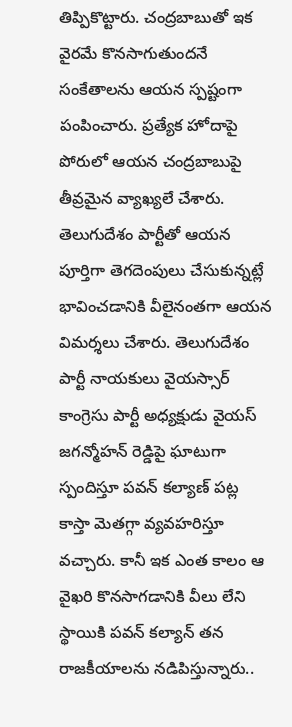తిప్పికొట్టారు. చంద్రబాబుతో ఇక వైరమే కొనసాగుతుందనే సంకేతాలను ఆయన స్పష్టంగా పంపించారు. ప్రత్యేక హోదాపై పోరులో ఆయన చంద్రబాబుపై తీవ్రమైన వ్యాఖ్యలే చేశారు.
తెలుగుదేశం పార్టీతో ఆయన పూర్తిగా తెగదెంపులు చేసుకున్నట్లే భావించడానికి వీలైనంతగా ఆయన విమర్శలు చేశారు. తెలుగుదేశం పార్టీ నాయకులు వైయస్సార్ కాంగ్రెసు పార్టీ అధ్యక్షుడు వైయస్ జగన్మోహన్ రెడ్డిపై ఘాటుగా స్పందిస్తూ పవన్ కల్యాణ్ పట్ల కాస్తా మెతగ్గా వ్యవహరిస్తూ వచ్చారు. కానీ ఇక ఎంత కాలం ఆ వైఖరి కొనసాగడానికి వీలు లేని స్థాయికి పవన్ కల్యాన్ తన రాజకీయాలను నడిపిస్తున్నారు..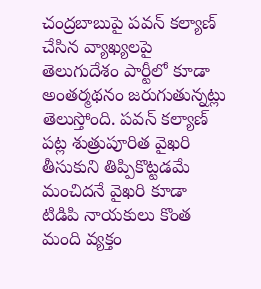చంద్రబాబుపై పవన్ కల్యాణ్ చేసిన వ్యాఖ్యలపై తెలుగుదేశం పార్టీలో కూడా అంతర్మథనం జరుగుతున్నట్లు తెలుస్తోంది. పవన్ కల్యాణ్ పట్ల శుత్రుపూరిత వైఖరి తీసుకుని తిప్పికొట్టడమే మంచిదనే వైఖరి కూడా టిడిపి నాయకులు కొంత మంది వ్యక్తం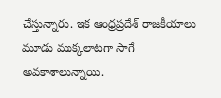చేస్తున్నారు. ఇక ఆంధ్రప్రదేశ్ రాజకీయాలు మూడు ముక్కలాటగా సాగే అవకాశాలున్నాయి.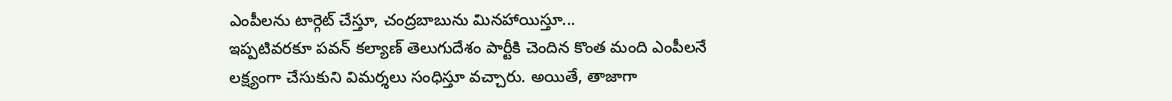ఎంపీలను టార్గెట్ చేస్తూ, చంద్రబాబును మినహాయిస్తూ...
ఇప్పటివరకూ పవన్ కల్యాణ్ తెలుగుదేశం పార్టీకి చెందిన కొంత మంది ఎంపీలనే లక్ష్యంగా చేసుకుని విమర్శలు సంధిస్తూ వచ్చారు. అయితే, తాజాగా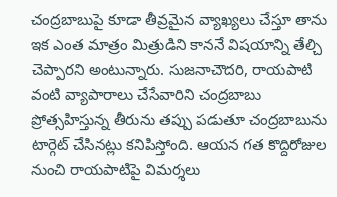చంద్రబాబుపై కూడా తీవ్రమైన వ్యాఖ్యలు చేస్తూ తాను ఇక ఎంత మాత్రం మిత్రుడిని కాననే విషయాన్ని తేల్చి చెప్పారని అంటున్నారు. సుజనాచౌదరి, రాయపాటి వంటి వ్యాపారాలు చేసేవారిని చంద్రబాబు ప్రోత్సహిస్తున్న తీరును తప్పు పడుతూ చంద్రబాబును టార్గెట్ చేసినట్లు కనిపిస్తోంది. ఆయన గత కొద్దిరోజుల నుంచి రాయపాటిపై విమర్శలు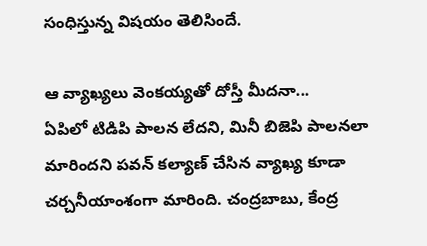సంధిస్తున్న విషయం తెలిసిందే.

ఆ వ్యాఖ్యలు వెంకయ్యతో దోస్తీ మీదనా...
ఏపిలో టిడిపి పాలన లేదని, మినీ బిజెపి పాలనలా మారిందని పవన్ కల్యాణ్ చేసిన వ్యాఖ్య కూడా చర్చనీయాంశంగా మారింది. చంద్రబాబు, కేంద్ర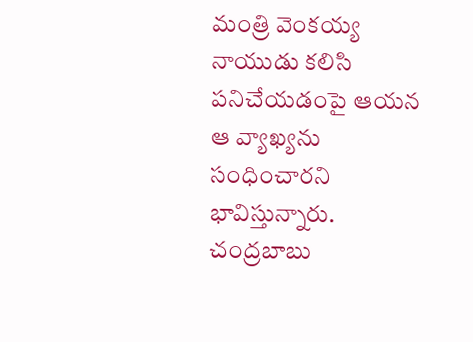మంత్రి వెంకయ్య నాయుడు కలిసి పనిచేయడంపై ఆయన ఆ వ్యాఖ్యను సంధించారని భావిస్తున్నారు. చంద్రబాబు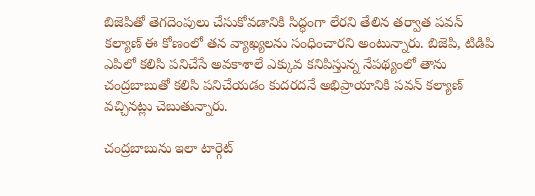బిజెపితో తెగదెంపులు చేసుకోవడానికి సిద్ధంగా లేరని తేలిన తర్వాత పవన్ కల్యాణ్ ఈ కోణంలో తన వ్యాఖ్యలను సంధించారని అంటున్నారు. బిజెపి, టిడిపి ఎపిలో కలిసి పనిచేసే అవకాశాలే ఎక్కువ కనిపిస్తున్న నేపథ్యంలో తాను చంద్రబాబుతో కలిసి పనిచేయడం కుదరదనే అభిప్రాయానికి పవన్ కల్యాణ్ వచ్చినట్లు చెబుతున్నారు.

చంద్రబాబును ఇలా టార్గెట్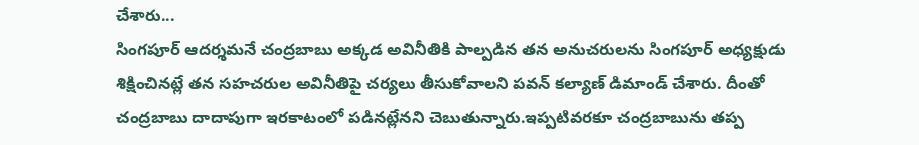చేశారు...
సింగపూర్ ఆదర్శమనే చంద్రబాబు అక్కడ అవినీతికి పాల్పడిన తన అనుచరులను సింగపూర్ అధ్యక్షుడు శిక్షించినట్లే తన సహచరుల అవినీతిపై చర్యలు తీసుకోవాలని పవన్ కల్యాణ్ డిమాండ్ చేశారు. దీంతో చంద్రబాబు దాదాపుగా ఇరకాటంలో పడినట్లేనని చెబుతున్నారు.ఇప్పటివరకూ చంద్రబాబును తప్ప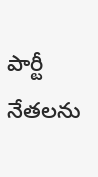పార్టీ నేతలను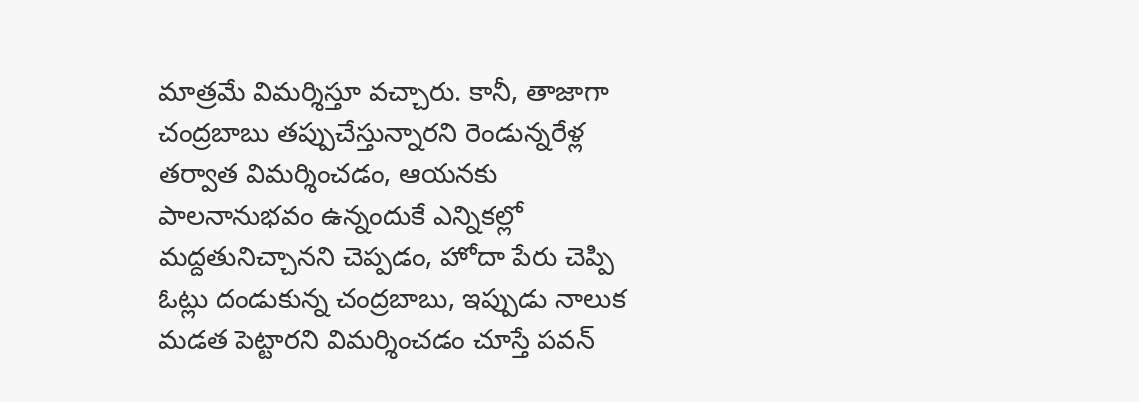మాత్రమే విమర్శిస్తూ వచ్చారు. కానీ, తాజాగా చంద్రబాబు తప్పుచేస్తున్నారని రెండున్నరేళ్ల తర్వాత విమర్శించడం, ఆయనకు పాలనానుభవం ఉన్నందుకే ఎన్నికల్లో మద్దతునిచ్చానని చెప్పడం, హోదా పేరు చెప్పి ఓట్లు దండుకున్న చంద్రబాబు, ఇప్పుడు నాలుక మడత పెట్టారని విమర్శించడం చూస్తే పవన్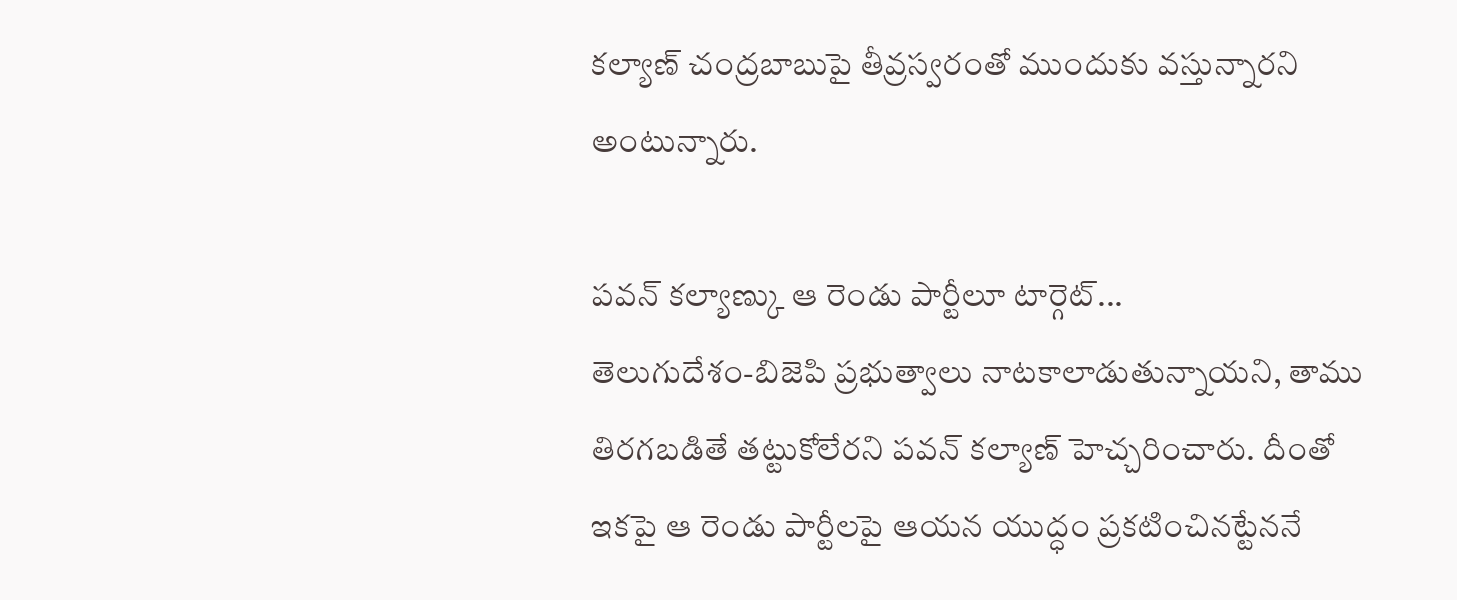కల్యాణ్ చంద్రబాబుపై తీవ్రస్వరంతో ముందుకు వస్తున్నారని అంటున్నారు.

పవన్ కల్యాణ్కు ఆ రెండు పార్టీలూ టార్గెట్...
తెలుగుదేశం-బిజెపి ప్రభుత్వాలు నాటకాలాడుతున్నాయని, తాము తిరగబడితే తట్టుకోలేరని పవన్ కల్యాణ్ హెచ్చరించారు. దీంతో ఇకపై ఆ రెండు పార్టీలపై ఆయన యుద్ధం ప్రకటించినట్టేననే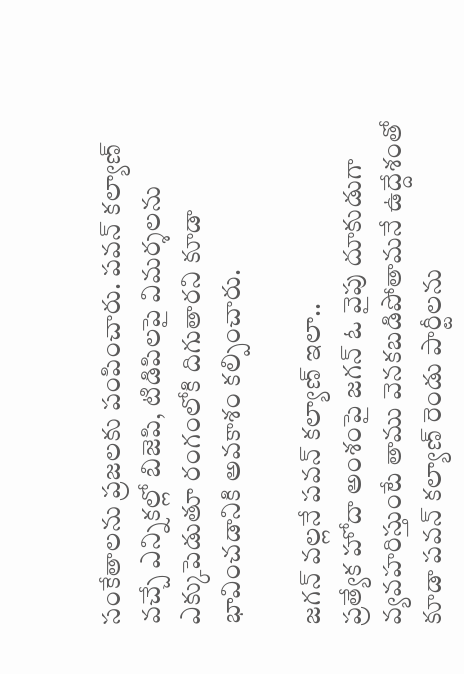సంకేతాలను ప్రజలకు పంపించారు. పవన్ కల్యాణ్ వచ్చే ఎన్నికల్లో బిజెపి, టిడిపిలపై విమర్శలను ఎక్కుపెడుతూ రంగంలోకి దిగుతారని కూడా భావించడానికి అవకాశం కల్పించారు.

జగన్ వల్లనే పవన్ కల్యాణ్ ఇలా..
ప్రత్యేక హోదా అంశంపై జగన్ ఓ వైపు దూకుడుగా వ్యవహరిస్తుంటే తాము వెనకబడిపోతామనే ఉద్దేశంతో కూడా పవన్ కల్యాణ్ రెండు పార్టీలను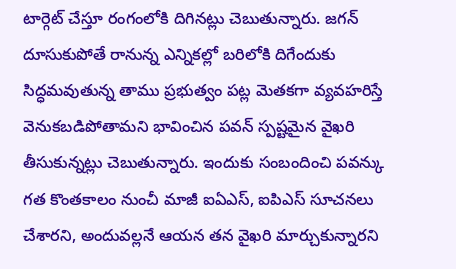టార్గెట్ చేస్తూ రంగంలోకి దిగినట్లు చెబుతున్నారు. జగన్ దూసుకుపోతే రానున్న ఎన్నికల్లో బరిలోకి దిగేందుకు సిద్ధమవుతున్న తాము ప్రభుత్వం పట్ల మెతకగా వ్యవహరిస్తే వెనుకబడిపోతామని భావించిన పవన్ స్పష్టమైన వైఖరి తీసుకున్నట్లు చెబుతున్నారు. ఇందుకు సంబందించి పవన్కు గత కొంతకాలం నుంచీ మాజీ ఐఏఎస్, ఐపిఎస్ సూచనలు చేశారని, అందువల్లనే ఆయన తన వైఖరి మార్చుకున్నారని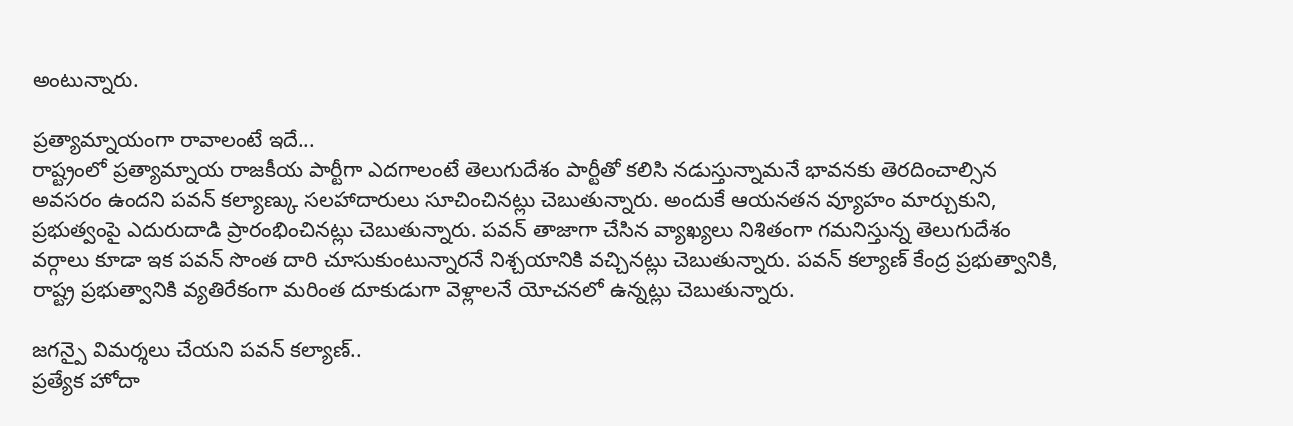అంటున్నారు.

ప్రత్యామ్నాయంగా రావాలంటే ఇదే...
రాష్ట్రంలో ప్రత్యామ్నాయ రాజకీయ పార్టీగా ఎదగాలంటే తెలుగుదేశం పార్టీతో కలిసి నడుస్తున్నామనే భావనకు తెరదించాల్సిన అవసరం ఉందని పవన్ కల్యాణ్కు సలహాదారులు సూచించినట్లు చెబుతున్నారు. అందుకే ఆయనతన వ్యూహం మార్చుకుని, ప్రభుత్వంపై ఎదురుదాడి ప్రారంభించినట్లు చెబుతున్నారు. పవన్ తాజాగా చేసిన వ్యాఖ్యలు నిశితంగా గమనిస్తున్న తెలుగుదేశం వర్గాలు కూడా ఇక పవన్ సొంత దారి చూసుకుంటున్నారనే నిశ్చయానికి వచ్చినట్లు చెబుతున్నారు. పవన్ కల్యాణ్ కేంద్ర ప్రభుత్వానికి, రాష్ట్ర ప్రభుత్వానికి వ్యతిరేకంగా మరింత దూకుడుగా వెళ్లాలనే యోచనలో ఉన్నట్లు చెబుతున్నారు.

జగన్పై విమర్శలు చేయని పవన్ కల్యాణ్..
ప్రత్యేక హోదా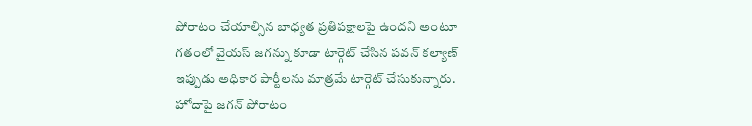పోరాటం చేయాల్సిన బాధ్యత ప్రతిపక్షాలపై ఉందని అంటూ గతంలో వైయస్ జగన్ను కూడా టార్గెట్ చేసిన పవన్ కల్యాణ్ ఇప్పుడు అధికార పార్టీలను మాత్రమే టార్గెట్ చేసుకున్నారు. హోదాపై జగన్ పోరాటం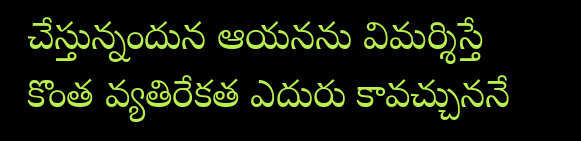చేస్తున్నందున ఆయనను విమర్శిస్తే కొంత వ్యతిరేకత ఎదురు కావచ్చుననే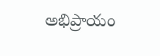అభిప్రాయం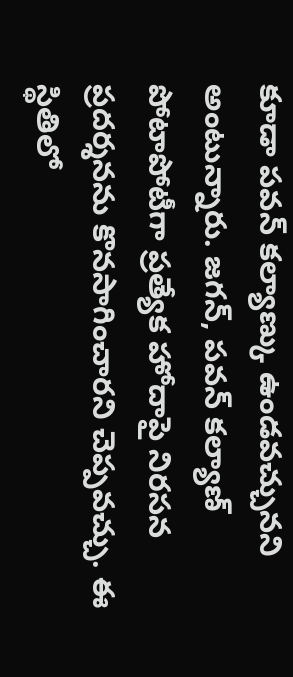కూడా పవన్ కల్యాణ్కు ఉండవచ్చునని అంటున్నారు. జగన్, పవన్ కల్యాణ్ పోటాపోటీగా ప్రత్యేక హోదాపై నిరసన ప్రదర్శనను కొనసాగించారని చెప్పవచ్చు. ఈ స్థితిలో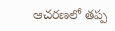ఆచరణలో తప్ప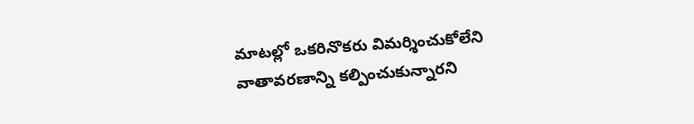మాటల్లో ఒకరినొకరు విమర్శించుకోలేని వాతావరణాన్ని కల్పించుకున్నారని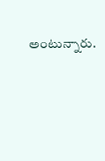అంటున్నారు.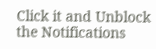Click it and Unblock the Notifications